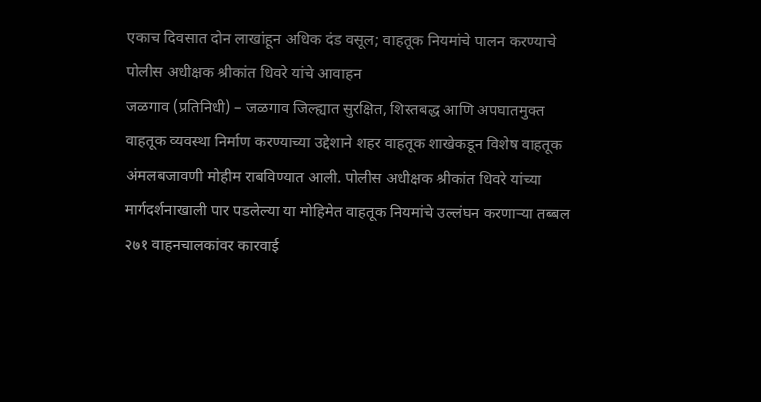एकाच दिवसात दोन लाखांहून अधिक दंड वसूल; वाहतूक नियमांचे पालन करण्याचे पोलीस अधीक्षक श्रीकांत धिवरे यांचे आवाहन
जळगाव (प्रतिनिधी) – जळगाव जिल्ह्यात सुरक्षित, शिस्तबद्ध आणि अपघातमुक्त वाहतूक व्यवस्था निर्माण करण्याच्या उद्देशाने शहर वाहतूक शाखेकडून विशेष वाहतूक अंमलबजावणी मोहीम राबविण्यात आली. पोलीस अधीक्षक श्रीकांत धिवरे यांच्या मार्गदर्शनाखाली पार पडलेल्या या मोहिमेत वाहतूक नियमांचे उल्लंघन करणाऱ्या तब्बल २७१ वाहनचालकांवर कारवाई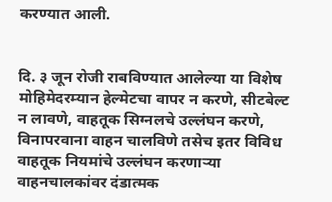करण्यात आली.


दि. ३ जून रोजी राबविण्यात आलेल्या या विशेष मोहिमेदरम्यान हेल्मेटचा वापर न करणे, सीटबेल्ट न लावणे, वाहतूक सिग्नलचे उल्लंघन करणे, विनापरवाना वाहन चालविणे तसेच इतर विविध वाहतूक नियमांचे उल्लंघन करणाऱ्या वाहनचालकांवर दंडात्मक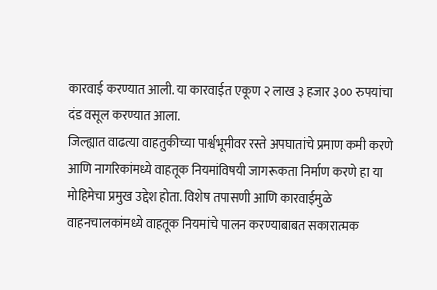कारवाई करण्यात आली. या कारवाईत एकूण २ लाख ३ हजार ३०० रुपयांचा दंड वसूल करण्यात आला.
जिल्ह्यात वाढत्या वाहतुकीच्या पार्श्वभूमीवर रस्ते अपघातांचे प्रमाण कमी करणे आणि नागरिकांमध्ये वाहतूक नियमांविषयी जागरूकता निर्माण करणे हा या मोहिमेचा प्रमुख उद्देश होता. विशेष तपासणी आणि कारवाईमुळे वाहनचालकांमध्ये वाहतूक नियमांचे पालन करण्याबाबत सकारात्मक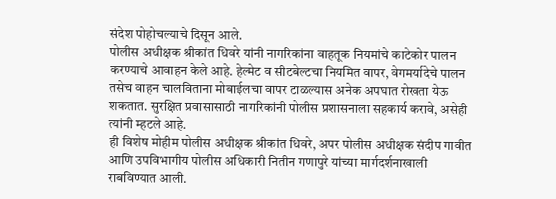संदेश पोहोचल्याचे दिसून आले.
पोलीस अधीक्षक श्रीकांत धिवरे यांनी नागरिकांना वाहतूक नियमांचे काटेकोर पालन करण्याचे आवाहन केले आहे. हेल्मेट व सीटबेल्टचा नियमित वापर, वेगमर्यादेचे पालन तसेच वाहन चालविताना मोबाईलचा वापर टाळल्यास अनेक अपघात रोखता येऊ शकतात. सुरक्षित प्रवासासाठी नागरिकांनी पोलीस प्रशासनाला सहकार्य करावे, असेही त्यांनी म्हटले आहे.
ही विशेष मोहीम पोलीस अधीक्षक श्रीकांत धिवरे, अपर पोलीस अधीक्षक संदीप गावीत आणि उपविभागीय पोलीस अधिकारी नितीन गणापुरे यांच्या मार्गदर्शनाखाली राबविण्यात आली.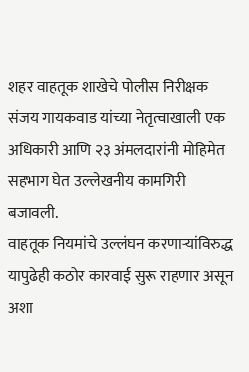शहर वाहतूक शाखेचे पोलीस निरीक्षक संजय गायकवाड यांच्या नेतृत्वाखाली एक अधिकारी आणि २३ अंमलदारांनी मोहिमेत सहभाग घेत उल्लेखनीय कामगिरी बजावली.
वाहतूक नियमांचे उल्लंघन करणाऱ्यांविरुद्ध यापुढेही कठोर कारवाई सुरू राहणार असून अशा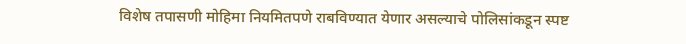विशेष तपासणी मोहिमा नियमितपणे राबविण्यात येणार असल्याचे पोलिसांकडून स्पष्ट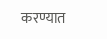करण्यात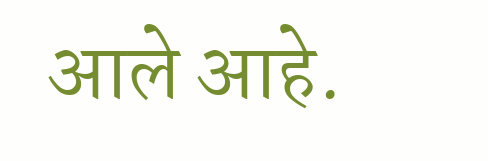आले आहे.